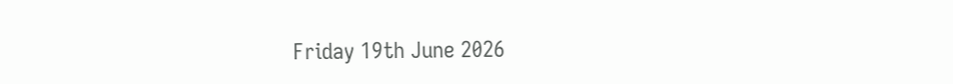Friday 19th June 2026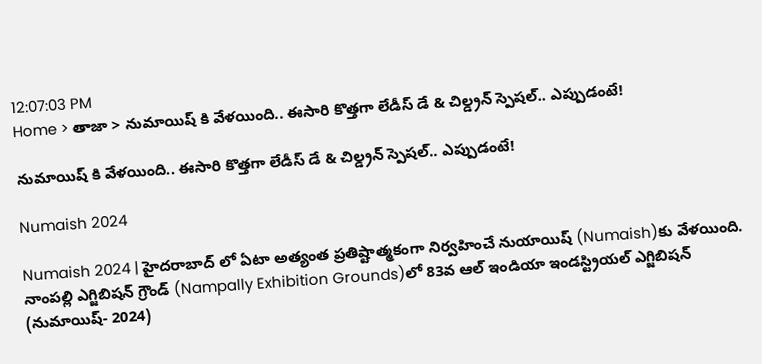12:07:03 PM
Home > తాజా > నుమాయిష్ కి వేళయింది.. ఈసారి కొత్తగా లేడీస్ డే & చిల్డ్రన్ స్పెషల్.. ఎప్పుడంటే!

నుమాయిష్ కి వేళయింది.. ఈసారి కొత్తగా లేడీస్ డే & చిల్డ్రన్ స్పెషల్.. ఎప్పుడంటే!

Numaish 2024

Numaish 2024 | హైదరాబాద్ లో ఏటా అత్యంత ప్రతిష్టాత్మకంగా నిర్వహించే నుయాయిష్ (Numaish)కు వేళయింది. నాంపల్లి ఎగ్జిబిషన్ గ్రౌండ్ (Nampally Exhibition Grounds)లో 83వ ఆల్ ఇండియా ఇండస్ట్రియల్ ఎగ్జిబిషన్ (నుమాయిష్- 2024)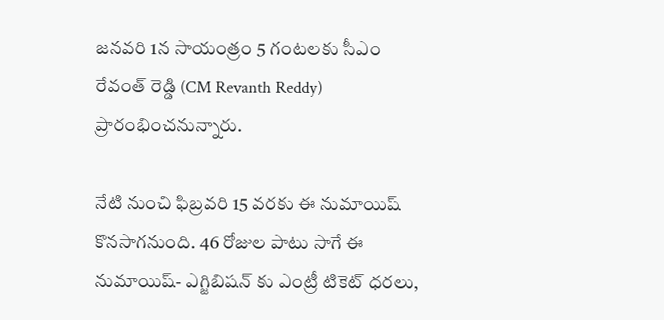జనవరి 1న సాయంత్రం 5 గంటలకు సీఎం రేవంత్ రెడ్డి (CM Revanth Reddy) ప్రారంభించనున్నారు.

నేటి నుంచి ఫిబ్రవరి 15 వరకు ఈ నుమాయిష్ కొనసాగనుంది. 46 రోజుల పాటు సాగే ఈ నుమాయిష్- ఎగ్జిబిషన్ కు ఎంట్రీ టికెట్ ధరలు,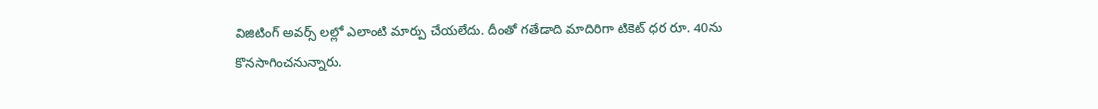విజిటింగ్ అవర్స్ లల్లో ఎలాంటి మార్పు చేయలేదు. దీంతో గతేడాది మాదిరిగా టికెట్ ధర రూ. 40ను కొనసాగించనున్నారు.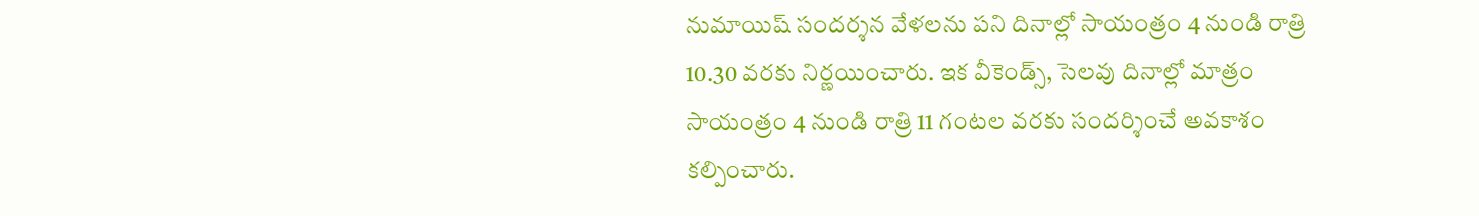నుమాయిష్ సందర్శన వేళలను పని దినాల్లో సాయంత్రం 4 నుండి రాత్రి 10.30 వరకు నిర్ణయించారు. ఇక వీకెండ్స్, సెలవు దినాల్లో మాత్రం సాయంత్రం 4 నుండి రాత్రి 11 గంటల వరకు సందర్శించే అవకాశం కల్పించారు.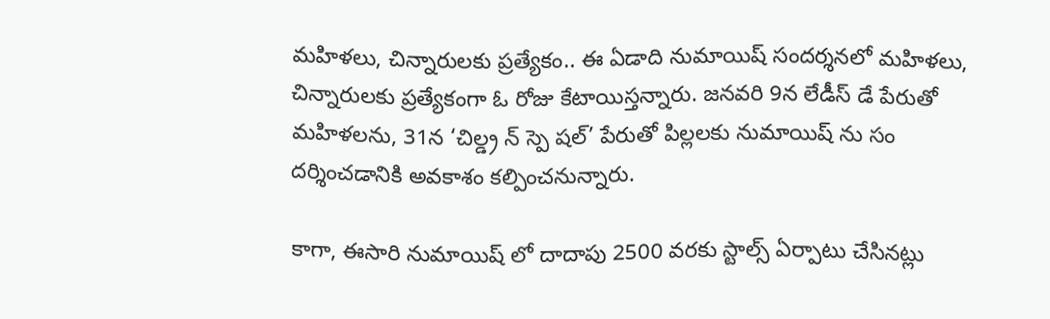మహిళలు, చిన్నారులకు ప్రత్యేకం.. ఈ ఏడాది నుమాయిష్ సందర్శనలో మహిళలు, చిన్నారులకు ప్రత్యేకంగా ఓ రోజు కేటాయిస్తన్నారు. జనవరి 9న లేడీస్ డే పేరుతో మహిళలను, 31న ‘చిల్డ్ర న్ స్పె షల్’ పేరుతో పిల్లలకు నుమాయిష్ ను సం దర్శించడానికి అవకాశం కల్పించనున్నారు.

కాగా, ఈసారి నుమాయిష్ లో దాదాపు 2500 వరకు స్టాల్స్ ఏర్పాటు చేసినట్లు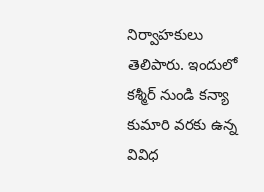నిర్వాహకులు తెలిపారు. ఇందులో కశ్మీర్ నుండి కన్యా కుమారి వరకు ఉన్న వివిధ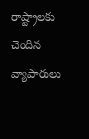రాష్ట్రాలకు చెందిన వ్యాపారులు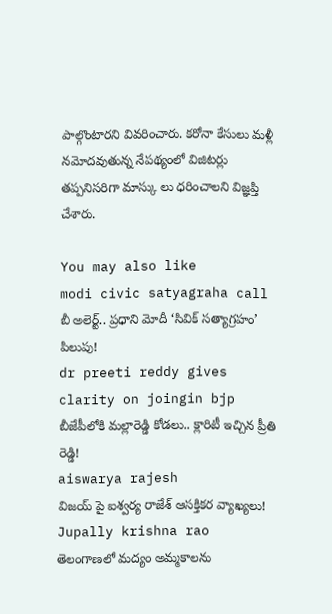పాల్గొంటారని వివరించారు. కరోనా కేసులు మళ్లీ నమోదవుతున్న నేపథ్యంలో విజిటర్లు తప్పనిసరిగా మాస్కు లు ధరించాలని విజ్ఞప్తి చేశారు.

You may also like
modi civic satyagraha call
బీ అలెర్ట్.. ప్రధాని మోదీ ‘సివిక్ సత్యాగ్రహం’ పిలుపు!
dr preeti reddy gives clarity on joingin bjp
బీజేపీలోకి మల్లారెడ్డి కోడలు.. క్లారిటీ ఇచ్చిన ప్రీతి రెడ్డి!
aiswarya rajesh
విజయ్ పై ఐశ్వర్య రాజేశ్ ఆసక్తికర వ్యాఖ్యలు!
Jupally krishna rao
తెలంగాణలో మ‌ద్యం అమ్మ‌కాల‌ను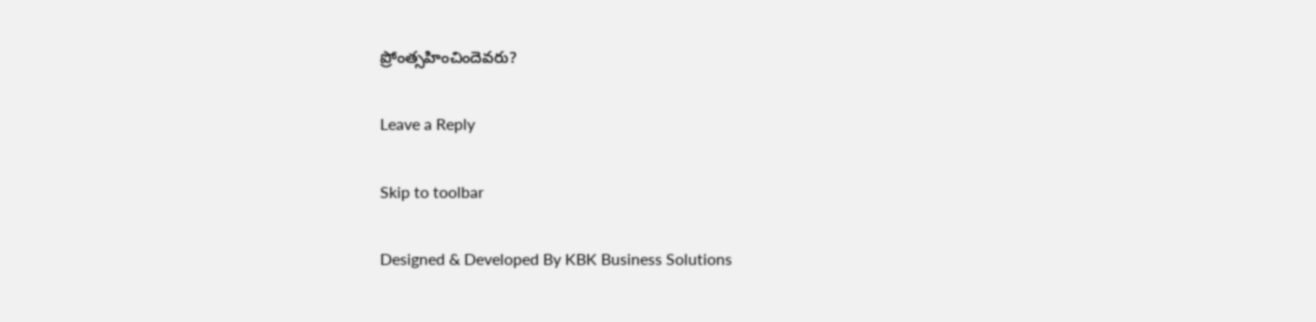ప్రోంత్స‌హించిందెవ‌రు?

Leave a Reply

Skip to toolbar

Designed & Developed By KBK Business Solutions